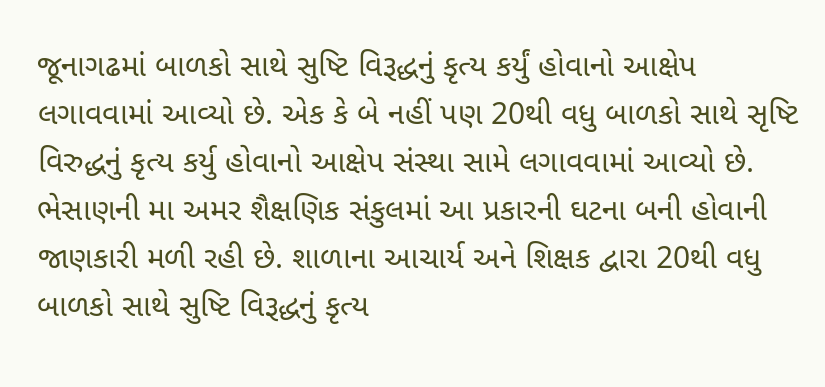જૂનાગઢમાં બાળકો સાથે સુષ્ટિ વિરૂદ્ધનું કૃત્ય કર્યું હોવાનો આક્ષેપ લગાવવામાં આવ્યો છે. એક કે બે નહીં પણ 20થી વધુ બાળકો સાથે સૃષ્ટિ વિરુદ્ધનું કૃત્ય કર્યુ હોવાનો આક્ષેપ સંસ્થા સામે લગાવવામાં આવ્યો છે. ભેસાણની મા અમર શૈક્ષણિક સંકુલમાં આ પ્રકારની ઘટના બની હોવાની જાણકારી મળી રહી છે. શાળાના આચાર્ય અને શિક્ષક દ્વારા 20થી વધુ બાળકો સાથે સુષ્ટિ વિરૂદ્ધનું કૃત્ય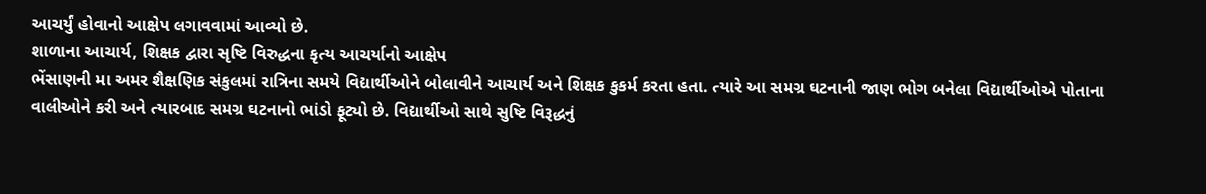આચર્યું હોવાનો આક્ષેપ લગાવવામાં આવ્યો છે.
શાળાના આચાર્ય, શિક્ષક દ્વારા સૃષ્ટિ વિરુદ્ધના કૃત્ય આચર્યાનો આક્ષેપ
ભેંસાણની મા અમર શૈક્ષણિક સંકુલમાં રાત્રિના સમયે વિદ્યાર્થીઓને બોલાવીને આચાર્ય અને શિક્ષક કુકર્મ કરતા હતા. ત્યારે આ સમગ્ર ઘટનાની જાણ ભોગ બનેલા વિદ્યાર્થીઓએ પોતાના વાલીઓને કરી અને ત્યારબાદ સમગ્ર ઘટનાનો ભાંડો ફૂટ્યો છે. વિદ્યાર્થીઓ સાથે સુષ્ટિ વિરૂદ્ધનું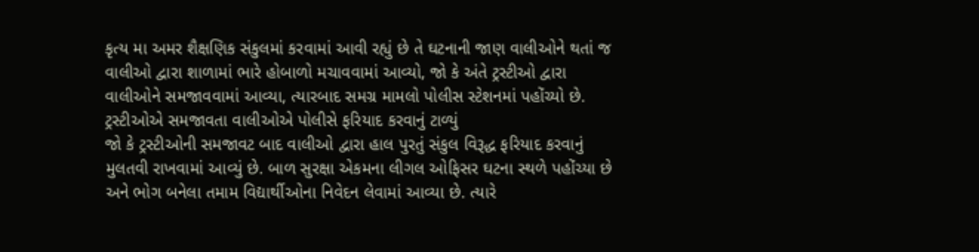કૃત્ય મા અમર શૈક્ષણિક સંકુલમાં કરવામાં આવી રહ્યું છે તે ઘટનાની જાણ વાલીઓને થતાં જ વાલીઓ દ્વારા શાળામાં ભારે હોબાળો મચાવવામાં આવ્યો, જો કે અંતે ટ્રસ્ટીઓ દ્વારા વાલીઓને સમજાવવામાં આવ્યા, ત્યારબાદ સમગ્ર મામલો પોલીસ સ્ટેશનમાં પહોંચ્યો છે.
ટ્રસ્ટીઓએ સમજાવતા વાલીઓએ પોલીસે ફરિયાદ કરવાનું ટાળ્યું
જો કે ટ્રસ્ટીઓની સમજાવટ બાદ વાલીઓ દ્વારા હાલ પુરતું સંકુલ વિરૂદ્ધ ફરિયાદ કરવાનું મુલતવી રાખવામાં આવ્યું છે. બાળ સુરક્ષા એકમના લીગલ ઓફિસર ઘટના સ્થળે પહોંચ્યા છે અને ભોગ બનેલા તમામ વિદ્યાર્થીઓના નિવેદન લેવામાં આવ્યા છે. ત્યારે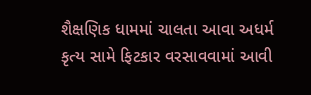શૈક્ષણિક ધામમાં ચાલતા આવા અધર્મ કૃત્ય સામે ફિટકાર વરસાવવામાં આવી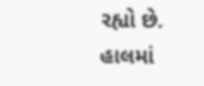રહ્યો છે. હાલમાં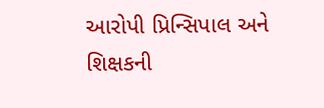આરોપી પ્રિન્સિપાલ અને શિક્ષકની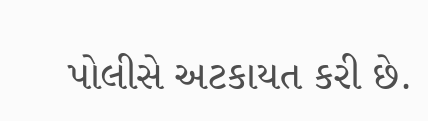પોલીસે અટકાયત કરી છે.